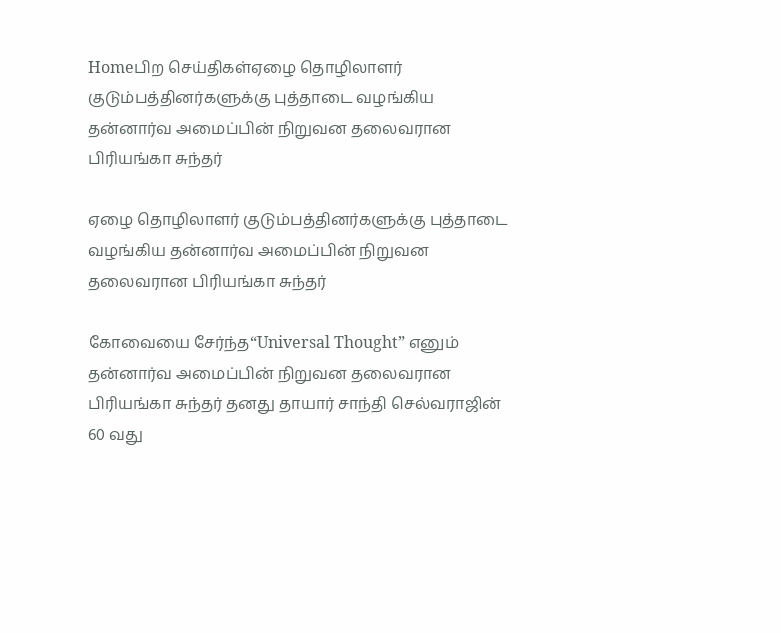Homeபிற செய்திகள்ஏழை தொழிலாளர் குடும்பத்தினர்களுக்கு புத்தாடை வழங்கிய தன்னார்வ அமைப்பின் நிறுவன தலைவரான பிரியங்கா சுந்தர்

ஏழை தொழிலாளர் குடும்பத்தினர்களுக்கு புத்தாடை வழங்கிய தன்னார்வ அமைப்பின் நிறுவன தலைவரான பிரியங்கா சுந்தர்

கோவையை சேர்ந்த“Universal Thought” எனும் தன்னார்வ அமைப்பின் நிறுவன தலைவரான பிரியங்கா சுந்தர் தனது தாயார் சாந்தி செல்வராஜின் 60 வது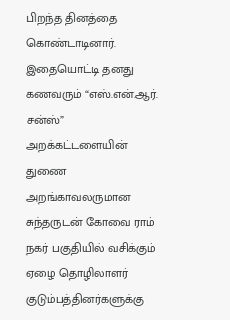பிறந்த தினத்தை கொண்டாடினார். இதையொட்டி தனது கணவரும் “எஸ்.என்.ஆர். சன்ஸ்” அறக்கட்டளையின் துணை அறங்காவலருமான சுந்தருடன் கோவை ராம் நகர் பகுதியில் வசிக்கும் ஏழை தொழிலாளர் குடும்பத்தினர்களுக்கு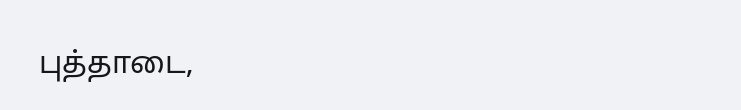புத்தாடை,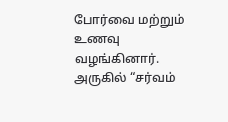போர்வை மற்றும் உணவு வழங்கினார். அருகில் “சர்வம்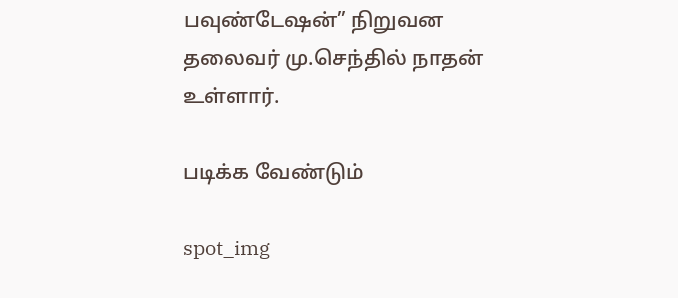பவுண்டேஷன்” நிறுவன தலைவர் மு.செந்தில் நாதன் உள்ளார்.

படிக்க வேண்டும்

spot_img